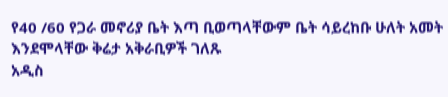የ40 /60 የጋራ መኖሪያ ቤት እጣ ቢወጣላቸውም ቤት ሳይረከቡ ሁለት አመት እንደሞላቸው ቅሬታ አቅራቢዎች ገለጹ
አዲስ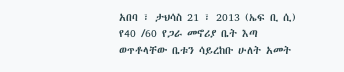አበባ ፣ ታህሳስ 21 ፣ 2013 (ኤፍ ቢ ሲ) የ40 /60 የጋራ መኖሪያ ቤት እጣ ወጥቶላቸው ቤቱን ሳይረከቡ ሁለት አመት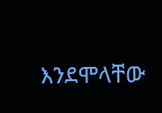እንደሞላቸው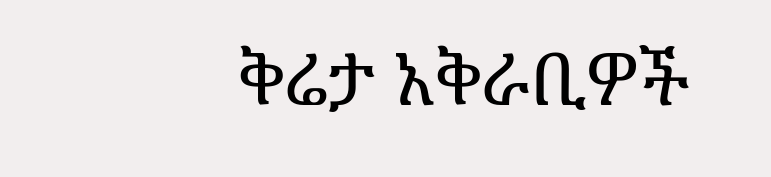ቅሬታ አቅራቢዎች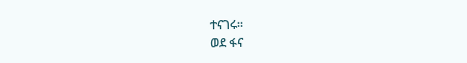ተናገሩ።
ወደ ፋና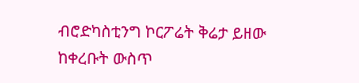ብሮድካስቲንግ ኮርፖሬት ቅሬታ ይዘው ከቀረቡት ውስጥ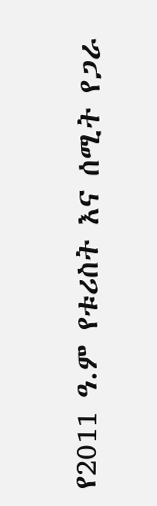የ2011 ዓ.ም የቱሪስት እና ሰሚት የጋራ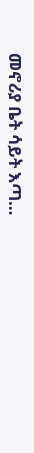መኖሪያ ቤት ሳይት እጣ…